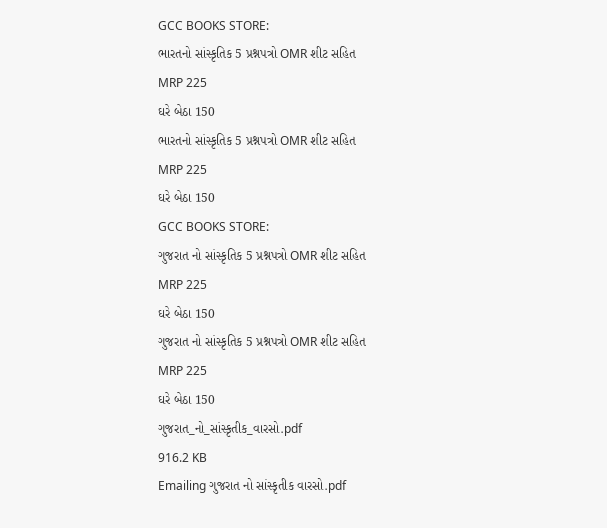GCC BOOKS STORE:
ભારતનો સાંસ્કૃતિક 5 પ્રશ્નપત્રો OMR શીટ સહિત
MRP 225
ઘરે બેઠા 150
ભારતનો સાંસ્કૃતિક 5 પ્રશ્નપત્રો OMR શીટ સહિત
MRP 225
ઘરે બેઠા 150
GCC BOOKS STORE:
ગુજરાત નો સાંસ્કૃતિક 5 પ્રશ્નપત્રો OMR શીટ સહિત
MRP 225
ઘરે બેઠા 150
ગુજરાત નો સાંસ્કૃતિક 5 પ્રશ્નપત્રો OMR શીટ સહિત
MRP 225
ઘરે બેઠા 150
ગુજરાત_નો_સાંસ્કૃતીક_વારસો.pdf
916.2 KB
Emailing ગુજરાત નો સાંસ્કૃતીક વારસો.pdf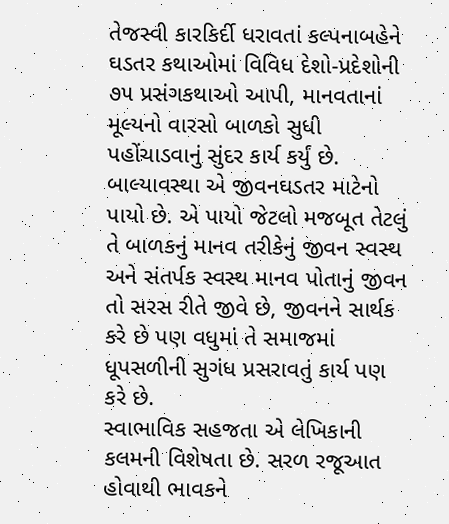તેજસ્વી કારકિર્દી ધરાવતાં કલ્પનાબહેને ઘડતર કથાઓમાં વિવિધ દેશો-પ્રદેશોની ૭૫ પ્રસંગકથાઓ આપી, માનવતાનાં મૂલ્યનો વારસો બાળકો સુધી પહોંચાડવાનું સુંદર કાર્ય કર્યું છે. બાલ્યાવસ્થા એ જીવનઘડતર માટેનો પાયો છે. એ પાયો જેટલો મજબૂત તેટલું તે બાળકનું માનવ તરીકેનું જીવન સ્વસ્થ અને સંતર્પક સ્વસ્થ માનવ પોતાનું જીવન તો સરસ રીતે જીવે છે, જીવનને સાર્થક કરે છે પણ વધુમાં તે સમાજમાં ધૂપસળીની સુગંધ પ્રસરાવતું કાર્ય પણ કરે છે.
સ્વાભાવિક સહજતા એ લેખિકાની કલમની વિશેષતા છે. સરળ રજૂઆત હોવાથી ભાવકને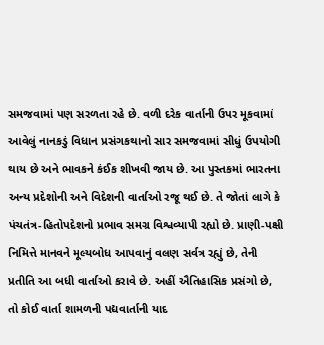સમજવામાં પણ સરળતા રહે છે. વળી દરેક વાર્તાની ઉપર મૂકવામાં આવેલું નાનકડું વિધાન પ્રસંગકથાનો સાર સમજવામાં સીધું ઉપયોગી થાય છે અને ભાવકને કંઈક શીખવી જાય છે. આ પુસ્તકમાં ભારતના અન્ય પ્રદેશોની અને વિદેશની વાર્તાઓ રજૂ થઈ છે. તે જોતાં લાગે કે પંચતંત્ર-હિતોપદેશનો પ્રભાવ સમગ્ર વિશ્વવ્યાપી રહ્યો છે. પ્રાણી-પક્ષી નિમિત્તે માનવને મૂલ્યબોધ આપવાનું વલણ સર્વત્ર રહ્યું છે, તેની પ્રતીતિ આ બધી વાર્તાઓ કરાવે છે. અહીં ઐતિહાસિક પ્રસંગો છે, તો કોઈ વાર્તા શામળની પદ્યવાર્તાની યાદ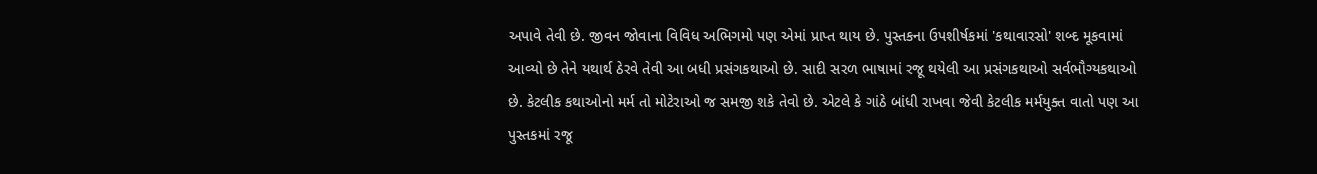અપાવે તેવી છે. જીવન જોવાના વિવિધ અભિગમો પણ એમાં પ્રાપ્ત થાય છે. પુસ્તકના ઉપશીર્ષકમાં 'કથાવારસો' શબ્દ મૂકવામાં આવ્યો છે તેને યથાર્થ ઠેરવે તેવી આ બધી પ્રસંગકથાઓ છે. સાદી સરળ ભાષામાં રજૂ થયેલી આ પ્રસંગકથાઓ સર્વભૌગ્યકથાઓ છે. કેટલીક કથાઓનો મર્મ તો મોટેરાઓ જ સમજી શકે તેવો છે. એટલે કે ગાંઠે બાંધી રાખવા જેવી કેટલીક મર્મયુક્ત વાતો પણ આ પુસ્તકમાં રજૂ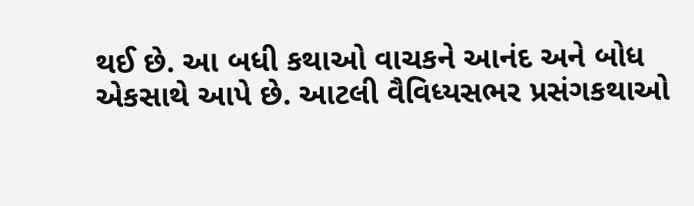થઈ છે. આ બધી કથાઓ વાચકને આનંદ અને બોધ એકસાથે આપે છે. આટલી વૈવિધ્યસભર પ્રસંગકથાઓ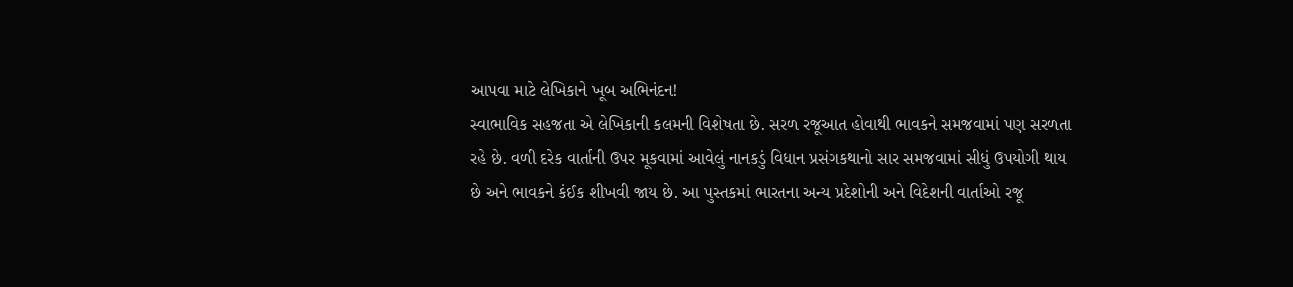આપવા માટે લેખિકાને ખૂબ અભિનંદન!
સ્વાભાવિક સહજતા એ લેખિકાની કલમની વિશેષતા છે. સરળ રજૂઆત હોવાથી ભાવકને સમજવામાં પણ સરળતા રહે છે. વળી દરેક વાર્તાની ઉપર મૂકવામાં આવેલું નાનકડું વિધાન પ્રસંગકથાનો સાર સમજવામાં સીધું ઉપયોગી થાય છે અને ભાવકને કંઈક શીખવી જાય છે. આ પુસ્તકમાં ભારતના અન્ય પ્રદેશોની અને વિદેશની વાર્તાઓ રજૂ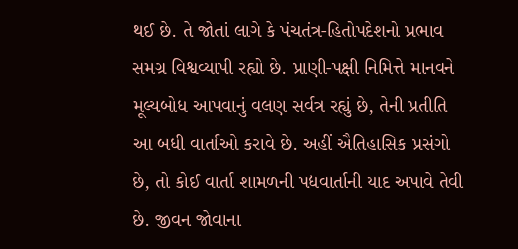થઈ છે. તે જોતાં લાગે કે પંચતંત્ર-હિતોપદેશનો પ્રભાવ સમગ્ર વિશ્વવ્યાપી રહ્યો છે. પ્રાણી-પક્ષી નિમિત્તે માનવને મૂલ્યબોધ આપવાનું વલણ સર્વત્ર રહ્યું છે, તેની પ્રતીતિ આ બધી વાર્તાઓ કરાવે છે. અહીં ઐતિહાસિક પ્રસંગો છે, તો કોઈ વાર્તા શામળની પદ્યવાર્તાની યાદ અપાવે તેવી છે. જીવન જોવાના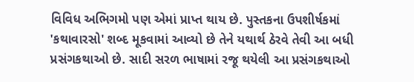વિવિધ અભિગમો પણ એમાં પ્રાપ્ત થાય છે. પુસ્તકના ઉપશીર્ષકમાં 'કથાવારસો' શબ્દ મૂકવામાં આવ્યો છે તેને યથાર્થ ઠેરવે તેવી આ બધી પ્રસંગકથાઓ છે. સાદી સરળ ભાષામાં રજૂ થયેલી આ પ્રસંગકથાઓ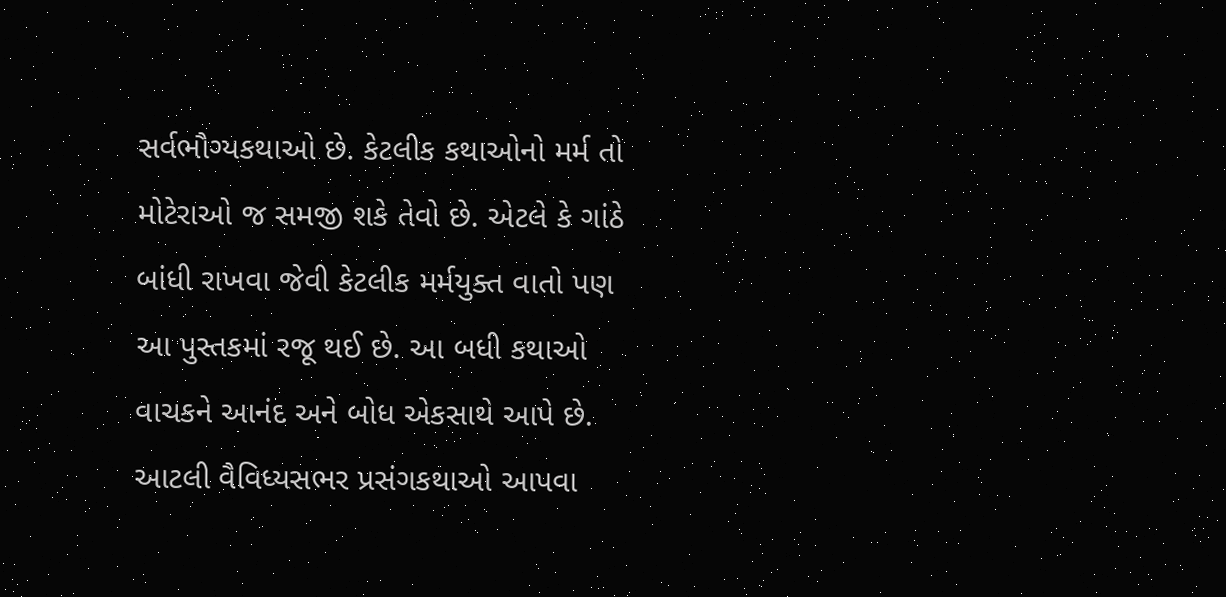સર્વભૌગ્યકથાઓ છે. કેટલીક કથાઓનો મર્મ તો મોટેરાઓ જ સમજી શકે તેવો છે. એટલે કે ગાંઠે બાંધી રાખવા જેવી કેટલીક મર્મયુક્ત વાતો પણ આ પુસ્તકમાં રજૂ થઈ છે. આ બધી કથાઓ વાચકને આનંદ અને બોધ એકસાથે આપે છે. આટલી વૈવિધ્યસભર પ્રસંગકથાઓ આપવા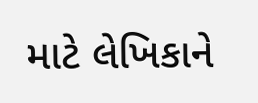માટે લેખિકાને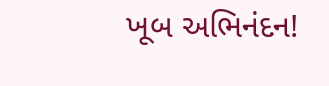ખૂબ અભિનંદન!